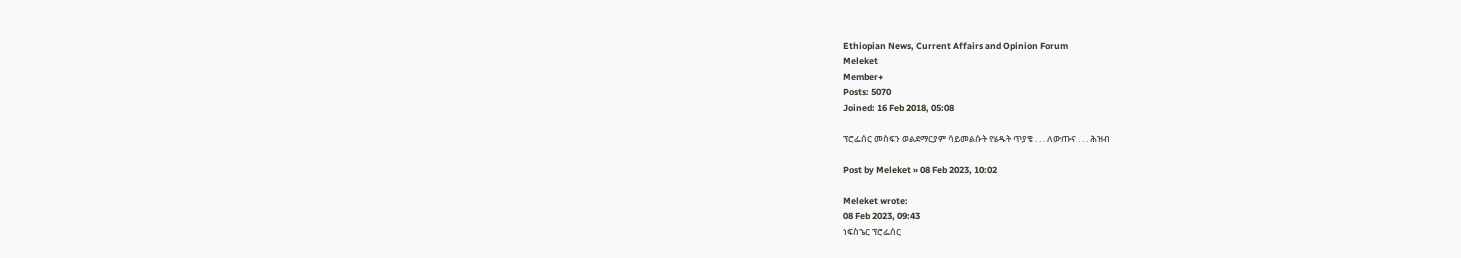Ethiopian News, Current Affairs and Opinion Forum
Meleket
Member+
Posts: 5070
Joined: 16 Feb 2018, 05:08

ፕሮፌሰር መስፍን ወልደማርያም ሳይመልሱት የሄዱት ጥያቄ . . . ለውጡና . . . ሕዝብ

Post by Meleket » 08 Feb 2023, 10:02

Meleket wrote:
08 Feb 2023, 09:43
ነፍስኄር ፕሮፌሰር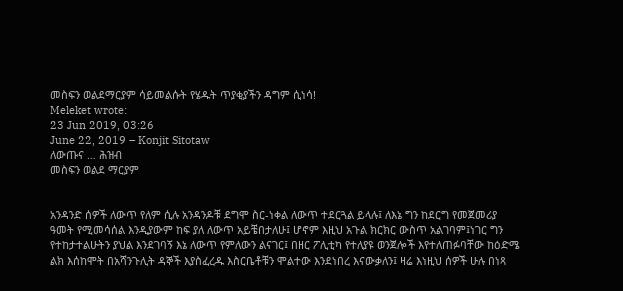መስፍን ወልደማርያም ሳይመልሱት የሄዱት ጥያቂያችን ዳግም ሲነሳ!
Meleket wrote:
23 Jun 2019, 03:26
June 22, 2019 – Konjit Sitotaw
ለውጡና … ሕዝብ
መስፍን ወልደ ማርያም


አንዳንድ ሰዎች ለውጥ የለም ሲሉ አንዳንዶቹ ደግሞ ስር-ነቀል ለውጥ ተደርጓል ይላሉ፤ ለእኔ ግን ከደርግ የመጀመሪያ ዓመት የሚመሳሰል እንዲያውም ከፍ ያለ ለውጥ አይቼበታለሁ፤ ሆኖም እዚህ አጉል ክርክር ውስጥ አልገባም፤ነገር ግን የተከታተልሁትን ያህል እንደገባኝ እኔ ለውጥ የምለውን ልናገር፤ በዘር ፖሊቲካ የተለያዩ ወንጀሎች እየተለጠፉባቸው ከዕድሜ ልክ እሰከሞት በአሻንጉሊት ዳኞች እያስፈረዱ እስርቤቶቹን ሞልተው እንደነበረ እናውቃለን፤ ዛሬ እነዚህ ሰዎች ሁሉ በነጻ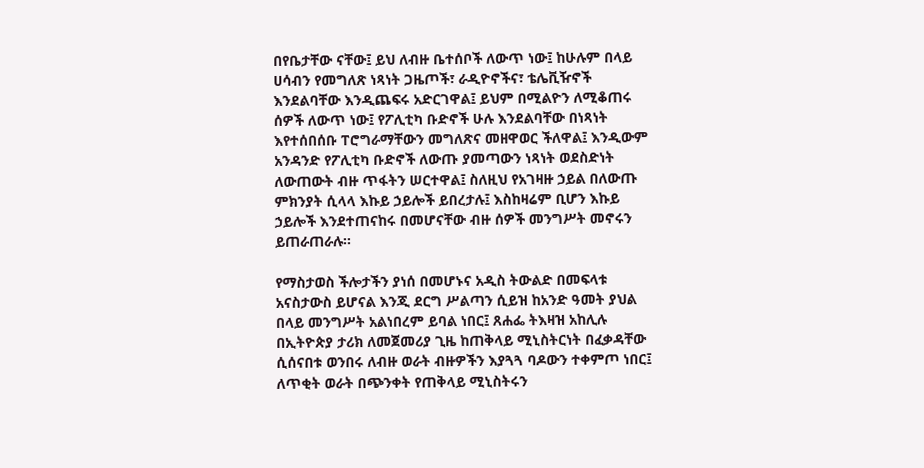በየቤታቸው ናቸው፤ ይህ ለብዙ ቤተሰቦች ለውጥ ነው፤ ከሁሉም በላይ ሀሳብን የመግለጽ ነጻነት ጋዜጦች፣ ራዲዮኖችና፣ ቴሌቪዥኖች እንደልባቸው እንዲጨፍሩ አድርገዋል፤ ይህም በሚልዮን ለሚቆጠሩ ሰዎች ለውጥ ነው፤ የፖሊቲካ ቡድኖች ሁሉ እንደልባቸው በነጻነት እየተሰበሰቡ ፐሮግራማቸውን መግለጽና መዘዋወር ችለዋል፤ እንዲውም አንዳንድ የፖሊቲካ ቡድኖች ለውጡ ያመጣውን ነጻነት ወደስድነት ለውጠውት ብዙ ጥፋትን ሠርተዋል፤ ስለዚህ የአገዛዙ ኃይል በለውጡ ምክንያት ሲላላ እኩይ ኃይሎች ይበረታሉ፤ እስከዛሬም ቢሆን እኩይ ኃይሎች እንደተጠናከሩ በመሆናቸው ብዙ ሰዎች መንግሥት መኖሩን ይጠራጠራሉ፡፡

የማስታወስ ችሎታችን ያነሰ በመሆኑና አዲስ ትውልድ በመፍላቱ አናስታውስ ይሆናል እንጂ ደርግ ሥልጣን ሲይዝ ከአንድ ዓመት ያህል በላይ መንግሥት አልነበረም ይባል ነበር፤ ጸሐፌ ትእዛዝ አከሊሉ በኢትዮጵያ ታሪክ ለመጀመሪያ ጊዜ ከጠቅላይ ሚኒስትርነት በፈቃዳቸው ሲሰናበቱ ወንበሩ ለብዙ ወራት ብዙዎችን እያጓጓ ባዶውን ተቀምጦ ነበር፤ ለጥቂት ወራት በጭንቀት የጠቅላይ ሚኒስትሩን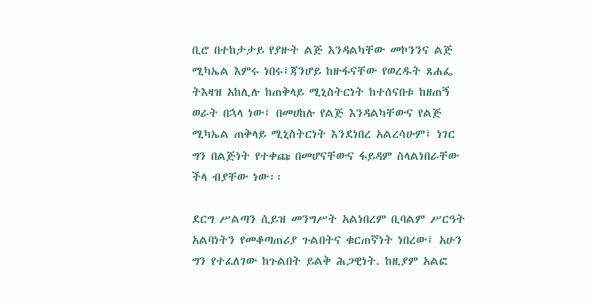ቢሮ በተከታታይ የያዙት ልጅ እንዳልካቸው መኮንንና ልጅ ሚካኤል እምሩ ነበሩ፤ጃንሆይ ከዙፋናቸው የወረዱት ጸሐፌ ትእዛዝ አከሊሉ ከጠቅላይ ሚኒስትርነት ከተሰናበቱ ከዘጠኝ ወራት በኋላ ነው፤ በመሀከሉ የልጅ እንዳልካቸውና የልጅ ሚካኤል ጠቅላይ ሚኒስትርነት እንደነበረ አልረሳሁም፤ ነገር ግን በልጅነት የተቀጩ በመሆናቸውና ፋይዳም ስላልነበራቸው ችላ ብያቸው ነው፡፡

ደርግ ሥልጣን ሲይዝ መንግሥት አልነበረም ቢባልም ሥርዓት አልባነትን የመቆጣጠሪያ ጉልበትና ቁርጠኛነት ነበረው፤ አሁን ግን የተፈለገው ከጉልበት ይልቅ ሕጋዊነት. ከዚያም አልፎ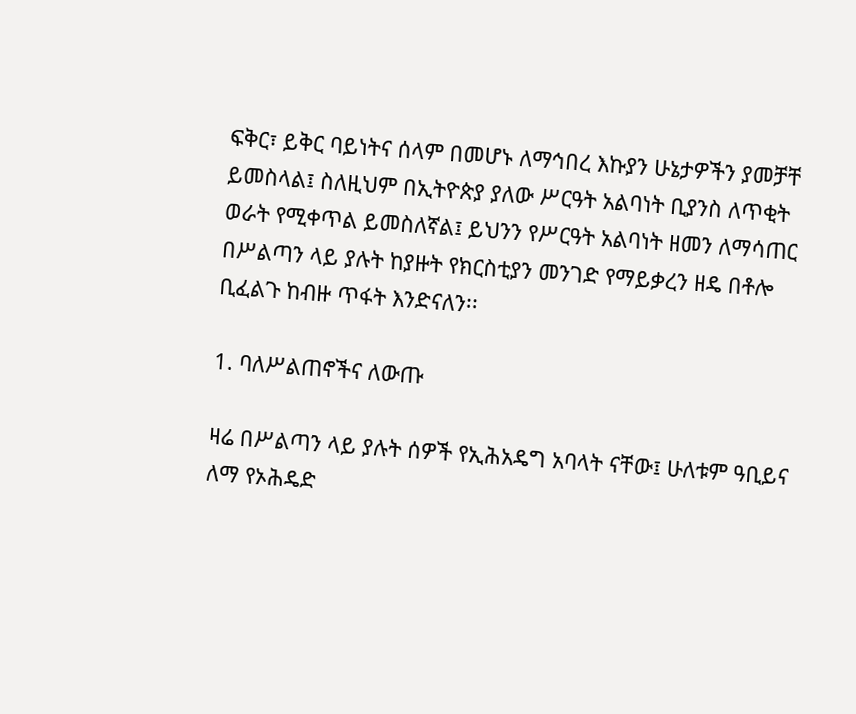ፍቅር፣ ይቅር ባይነትና ሰላም በመሆኑ ለማኅበረ እኩያን ሁኔታዎችን ያመቻቸ ይመስላል፤ ስለዚህም በኢትዮጵያ ያለው ሥርዓት አልባነት ቢያንስ ለጥቂት ወራት የሚቀጥል ይመስለኛል፤ ይህንን የሥርዓት አልባነት ዘመን ለማሳጠር በሥልጣን ላይ ያሉት ከያዙት የክርስቲያን መንገድ የማይቃረን ዘዴ በቶሎ ቢፈልጉ ከብዙ ጥፋት እንድናለን፡፡

1. ባለሥልጠኖችና ለውጡ

ዛሬ በሥልጣን ላይ ያሉት ሰዎች የኢሕአዴግ አባላት ናቸው፤ ሁለቱም ዓቢይና ለማ የኦሕዴድ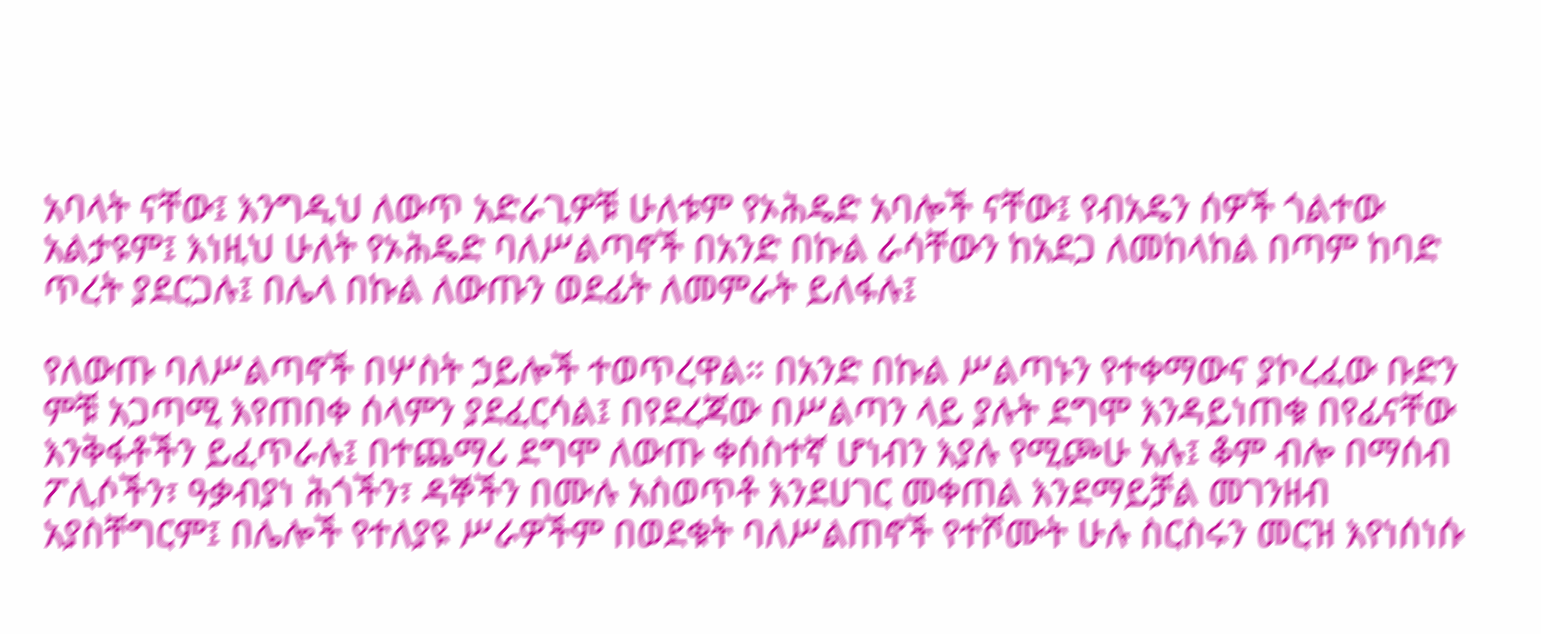አባላት ናቸው፤ እንግዲህ ለውጥ አድራጊዎቹ ሁለቱም የኦሕዴድ አባሎች ናቸው፤ የብአዴን ሰዎች ጎልተው አልታዩም፤ እነዚህ ሁለት የኦሕዴድ ባለሥልጣኖች በአንድ በኩል ራሳቸውን ከአደጋ ለመከላከል በጣም ከባድ ጥረት ያደርጋሉ፤ በሌላ በኩል ለውጡን ወደፊት ለመምራት ይለፋሉ፤

የለውጡ ባለሥልጣኖች በሦስት ኃይሎች ተወጥረዋል። በአንድ በኩል ሥልጣኑን የተቀማውና ያኮረፈው ቡድን ምቹ አጋጣሚ እየጠበቀ ሰላምን ያደፈርሳል፤ በየደረጃው በሥልጣን ላይ ያሉት ደግሞ እንዳይነጠቁ በየፊናቸው እንቅፋቶችን ይፈጥራሉ፤ በተጨማሪ ደግሞ ለውጡ ቀሰስተኛ ሆነብን እያሉ የሚጮሁ አሉ፤ ቆም ብሎ በማሰብ ፖሊሶችን፣ ዓቃብያነ ሕጎችን፣ ዳኞችን በሙሉ አስወጥቶ እንደሀገር መቀጠል እንደማይቻል መገንዘብ አያስቸግርም፤ በሌሎች የተለያዩ ሥራዎችም በወደቁት ባለሥልጠኖች የተሾሙት ሁሉ ስርስሩን መርዝ እየነሰነሱ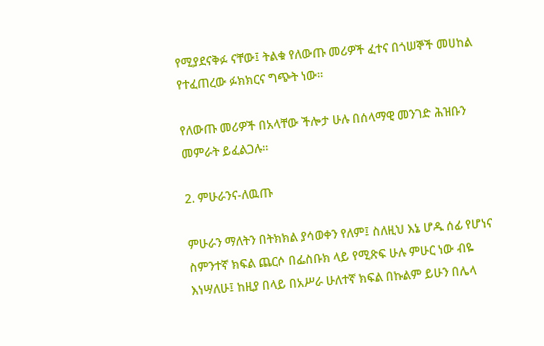የሚያደናቅፉ ናቸው፤ ትልቁ የለውጡ መሪዎች ፈተና በጎሠኞች መሀከል የተፈጠረው ፉክክርና ግጭት ነው፡፡

የለውጡ መሪዎች በአላቸው ችሎታ ሁሉ በሰላማዊ መንገድ ሕዝቡን መምራት ይፈልጋሉ፡፡

2. ምሁራንና-ለዉጡ

ምሁራን ማለትን በትክክል ያሳወቀን የለም፤ ስለዚህ እኔ ሆዱ ሰፊ የሆነና ስምንተኛ ክፍል ጨርሶ በፌስቡክ ላይ የሚጽፍ ሁሉ ምሁር ነው ብዬ እነሣለሁ፤ ከዚያ በላይ በአሥራ ሁለተኛ ክፍል በኩልም ይሁን በሌላ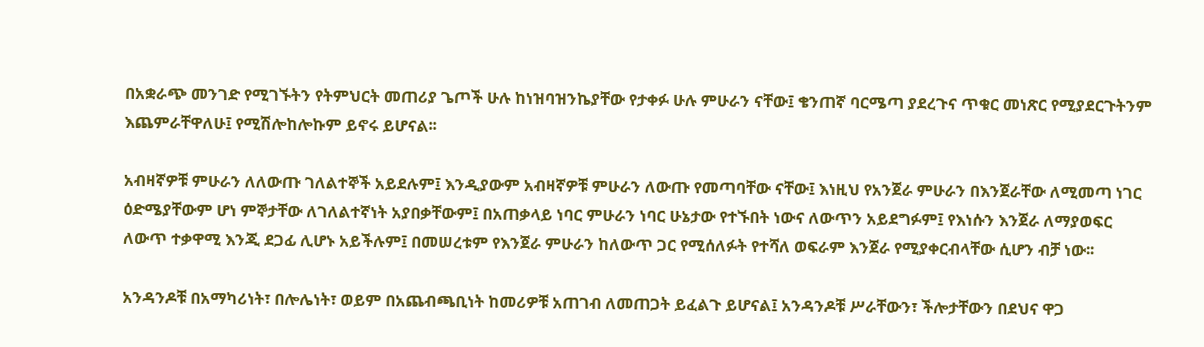በአቋራጭ መንገድ የሚገኙትን የትምህርት መጠሪያ ጌጦች ሁሉ ከነዝባዝንኬያቸው የታቀፉ ሁሉ ምሁራን ናቸው፤ ቄንጠኛ ባርሜጣ ያደረጉና ጥቁር መነጽር የሚያደርጉትንም እጨምራቸዋለሁ፤ የሚሽሎከሎኩም ይኖሩ ይሆናል፡፡

አብዛኛዎቹ ምሁራን ለለውጡ ገለልተኞች አይደሉም፤ እንዲያውም አብዛኛዎቹ ምሁራን ለውጡ የመጣባቸው ናቸው፤ እነዚህ የአንጀራ ምሁራን በእንጀራቸው ለሚመጣ ነገር ዕድሜያቸውም ሆነ ምኞታቸው ለገለልተኛነት አያበቃቸውም፤ በአጠቃላይ ነባር ምሁራን ነባር ሁኔታው የተኙበት ነውና ለውጥን አይደግፉም፤ የእነሱን እንጀራ ለማያወፍር ለውጥ ተቃዋሚ እንጂ ደጋፊ ሊሆኑ አይችሉም፤ በመሠረቱም የእንጀራ ምሁራን ከለውጥ ጋር የሚሰለፉት የተሻለ ወፍራም እንጀራ የሚያቀርብላቸው ሲሆን ብቻ ነው፡፡

አንዳንዶቹ በአማካሪነት፣ በሎሌነት፣ ወይም በአጨብጫቢነት ከመሪዎቹ አጠገብ ለመጠጋት ይፈልጉ ይሆናል፤ አንዳንዶቹ ሥራቸውን፣ ችሎታቸውን በደህና ዋጋ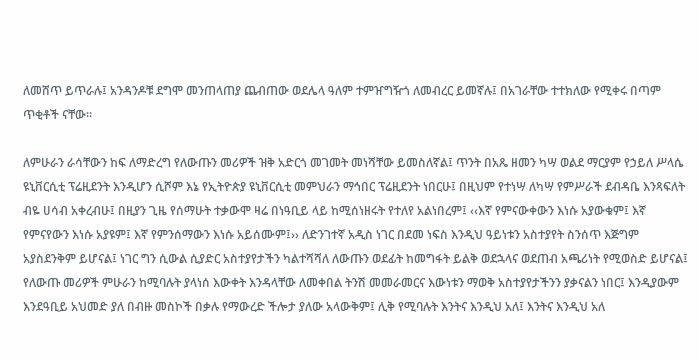ለመሸጥ ይጥራሉ፤ አንዳንዶቹ ደግሞ መንጠላጠያ ጨብጠው ወደሌላ ዓለም ተምዠግዥጎ ለመብረር ይመኛሉ፤ በአገራቸው ተተክለው የሚቀሩ በጣም ጥቂቶች ናቸው፡፡

ለምሁራን ራሳቸውን ከፍ ለማድረግ የለውጡን መሪዎች ዝቅ አድርጎ መገመት መነሻቸው ይመስለኛል፤ ጥንት በአጼ ዘመን ካሣ ወልደ ማርያም የኃይለ ሥላሴ ዩኒቨርሲቲ ፕሬዚደንት እንዲሆን ሲሾም እኔ የኢትዮጵያ ዩኒቨርሲቲ መምህራን ማኅበር ፕሬዚደንት ነበርሁ፤ በዚህም የተነሣ ለካሣ የምሥራች ደብዳቤ እንጻፍለት ብዬ ሀሳብ አቀረብሁ፤ በዚያን ጊዜ የሰማሁት ተቃውሞ ዛሬ በነዓቢይ ላይ ከሚሰነዘሩት የተለየ አልነበረም፤ ‹‹እኛ የምናውቀውን እነሱ አያውቁም፤ እኛ የምናየውን እነሱ አያዩም፤ እኛ የምንሰማውን እነሱ አይሰሙም፤›› ለድንገተኛ አዲስ ነገር በደመ ነፍስ እንዲህ ዓይነቱን አስተያየት ስንሰጥ እጅግም አያስደንቅም ይሆናል፤ ነገር ግን ሲውል ሲያድር አስተያየታችን ካልተሻሻለ ለውጡን ወደፊት ከመግፋት ይልቅ ወደኋላና ወደጠብ አጫሪነት የሚወስድ ይሆናል፤ የለውጡ መሪዎች ምሁራን ከሚባሉት ያላነሰ እውቀት እንዳላቸው ለመቀበል ትንሽ መመራመርና እውነቱን ማወቅ አስተያየታችንን ያቃናልን ነበር፤ እንዲያውም እንደዓቢይ አህመድ ያለ በብዙ መስኮች በቃሉ የማውረድ ችሎታ ያለው አላውቅም፤ ሊቅ የሚባሉት እንትና እንዲህ አለ፤ እንትና እንዲህ አለ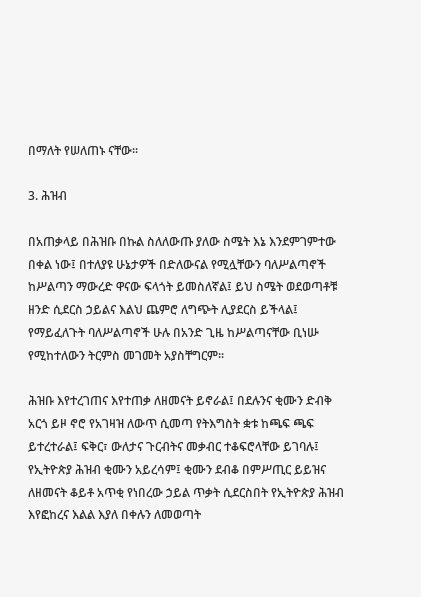በማለት የሠለጠኑ ናቸው፡፡

3. ሕዝብ

በአጠቃላይ በሕዝቡ በኩል ስለለውጡ ያለው ስሜት እኔ እንደምገምተው በቀል ነው፤ በተለያዩ ሁኔታዎች በድለውናል የሚሏቸውን ባለሥልጣኖች ከሥልጣን ማውረድ ዋናው ፍላጎት ይመስለኛል፤ ይህ ስሜት ወደወጣቶቹ ዘንድ ሲደርስ ኃይልና እልህ ጨምሮ ለግጭት ሊያደርስ ይችላል፤ የማይፈለጉት ባለሥልጣኖች ሁሉ በአንድ ጊዜ ከሥልጣናቸው ቢነሡ የሚከተለውን ትርምስ መገመት አያስቸግርም፡፡

ሕዝቡ እየተረገጠና እየተጠቃ ለዘመናት ይኖራል፤ በደሉንና ቂሙን ድብቅ አርጎ ይዞ ኖሮ የአገዛዝ ለውጥ ሲመጣ የትእግስት ቋቱ ከጫፍ ጫፍ ይተረተራል፤ ፍቅር፣ ውለታና ጉርብትና መቃብር ተቆፍሮላቸው ይገባሉ፤ የኢትዮጵያ ሕዝብ ቂሙን አይረሳም፤ ቂሙን ደብቆ በምሥጢር ይይዝና ለዘመናት ቆይቶ አጥቂ የነበረው ኃይል ጥቃት ሲደርስበት የኢትዮጵያ ሕዝብ እየፎከረና እልል እያለ በቀሉን ለመወጣት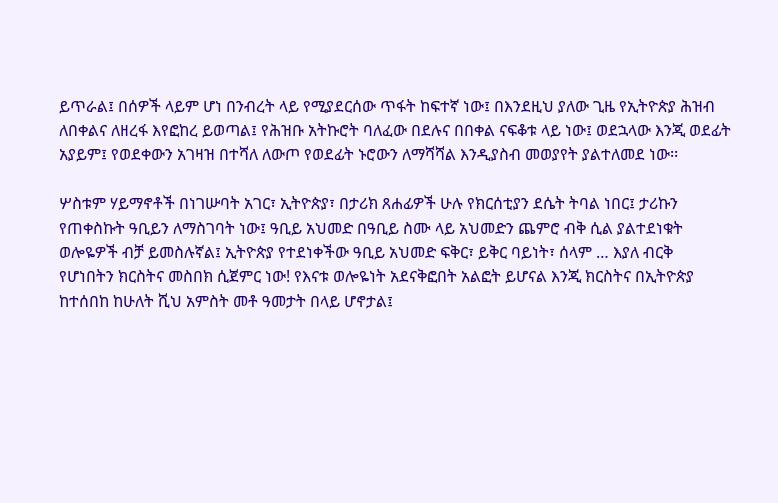ይጥራል፤ በሰዎች ላይም ሆነ በንብረት ላይ የሚያደርሰው ጥፋት ከፍተኛ ነው፤ በእንደዚህ ያለው ጊዜ የኢትዮጵያ ሕዝብ ለበቀልና ለዘረፋ እየፎከረ ይወጣል፤ የሕዝቡ አትኩሮት ባለፈው በደሉና በበቀል ናፍቆቱ ላይ ነው፤ ወደኋላው እንጂ ወደፊት አያይም፤ የወደቀውን አገዛዝ በተሻለ ለውጦ የወደፊት ኑሮውን ለማሻሻል እንዲያስብ መወያየት ያልተለመደ ነው፡፡

ሦስቱም ሃይማኖቶች በነገሡባት አገር፣ ኢትዮጵያ፣ በታሪክ ጸሐፊዎች ሁሉ የክርሰቲያን ደሴት ትባል ነበር፤ ታሪኩን የጠቀስኩት ዓቢይን ለማስገባት ነው፤ ዓቢይ አህመድ በዓቢይ ስሙ ላይ አህመድን ጨምሮ ብቅ ሲል ያልተደነቁት ወሎዬዎች ብቻ ይመስሉኛል፤ ኢትዮጵያ የተደነቀችው ዓቢይ አህመድ ፍቅር፣ ይቅር ባይነት፣ ሰላም … እያለ ብርቅ የሆነበትን ክርስትና መስበክ ሲጀምር ነው! የእናቱ ወሎዬነት አደናቅፎበት አልፎት ይሆናል እንጂ ክርስትና በኢትዮጵያ ከተሰበከ ከሁለት ሺህ አምስት መቶ ዓመታት በላይ ሆኖታል፤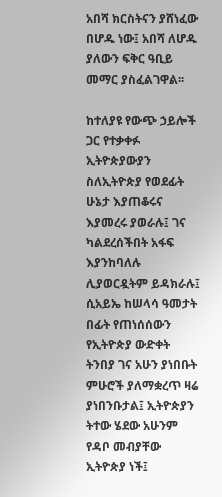አበሻ ክርስትናን ያሸነፈው በሆዱ ነው፤ አበሻ ለሆዱ ያለውን ፍቅር ዓቢይ መማር ያስፈልገዋል፡፡

ከተለያዩ የውጭ ኃይሎች ጋር የተቃቀፉ ኢትዮጵያውያን ስለኢትዮጵያ የወደፊት ሁኔታ እያጠቆሩና እያመረሩ ያወራሉ፤ ገና ካልደረሰችበት አፋፍ እያንከባለሉ ሊያወርዷትም ይዳክራሉ፤ ሲአይኤ ከሠላሳ ዓመታት በፊት የጠነሰሰውን የኢትዮጵያ ውድቀት ትንበያ ገና አሁን ያነበቡት ምሁሮች ያለማቋረጥ ዛሬ ያነበንቡታል፤ ኢትዮጵያን ትተው ሄደው አሁንም የዳቦ መብያቸው ኢትዮጵያ ነች፤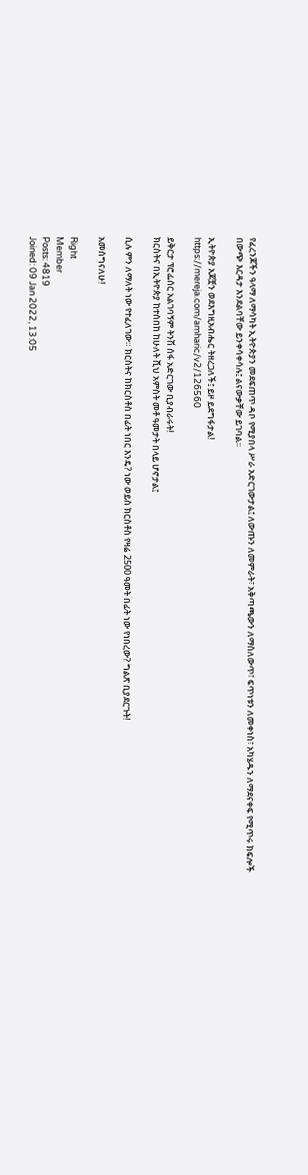የፈረንጆችን ዓላማ ለማሳካት ኢትዮጵያን መደፍጠጥ ዳቦ የሚያበላ ሥራ አድርገውታል፤ ለውጡን ለመምራት፣ አቅጣጫውን ለማስለውጥ፣ ፍጥነቱን ለመቀነስ፣ አካሄዱን ለማደናቀፍ የሚጥሩ ክፍሎች በውጭ እርዳታ እንደልባቸው ይንቀሳቀሳሉ፤ ልናውቃቸው ይገባል፡፡

ኢትዮጵያ አጆቿን ወደእግዚአብሔር ትዘረጋለች፤ ይዞ ይደግፋታል!
https://mereja.com/amharic/v2/126560

ይቅርታ ፕሮፌሰር አልገባኝም ትንሽ ሰፋ አድርገው ቢያብራሩት!
ክርስትና በኢትዮጵያ ከተሰበከ ከሁለት ሺህ አምስት መቶ ዓመታት በላይ ሆኖታል፤

ሲሉ ምን ለማለት ነው የተፈለገው። ክርስትና ከክርስቶስ በፊት ነበር እንዴ? ነው ወይስ ክርስቶስ የዛሬ 2500 ዓመት በፊት ነው የነበረው? ግልጽ ቢያደርጉት!

አመሰግናለሁ!

Right
Member
Posts: 4819
Joined: 09 Jan 2022, 13:05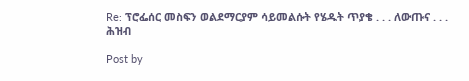Re: ፕሮፌሰር መስፍን ወልደማርያም ሳይመልሱት የሄዱት ጥያቄ . . . ለውጡና . . . ሕዝብ

Post by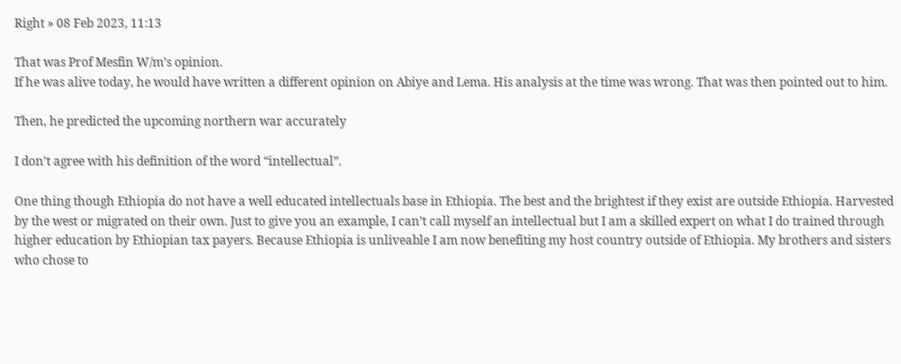Right » 08 Feb 2023, 11:13

That was Prof Mesfin W/m’s opinion.
If he was alive today, he would have written a different opinion on Abiye and Lema. His analysis at the time was wrong. That was then pointed out to him.

Then, he predicted the upcoming northern war accurately

I don’t agree with his definition of the word “intellectual”.

One thing though Ethiopia do not have a well educated intellectuals base in Ethiopia. The best and the brightest if they exist are outside Ethiopia. Harvested by the west or migrated on their own. Just to give you an example, I can’t call myself an intellectual but I am a skilled expert on what I do trained through higher education by Ethiopian tax payers. Because Ethiopia is unliveable I am now benefiting my host country outside of Ethiopia. My brothers and sisters who chose to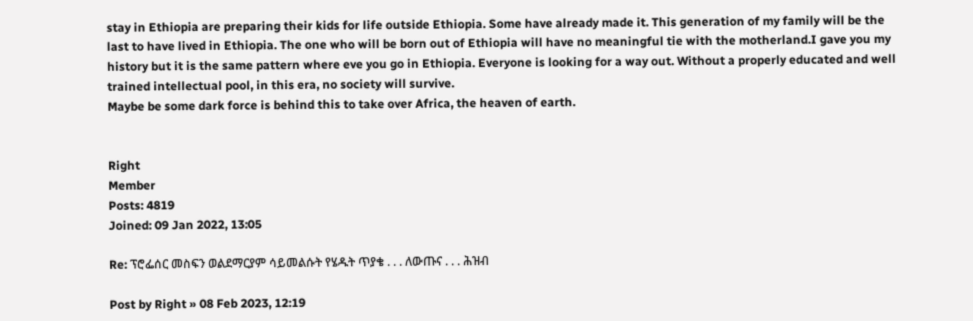stay in Ethiopia are preparing their kids for life outside Ethiopia. Some have already made it. This generation of my family will be the last to have lived in Ethiopia. The one who will be born out of Ethiopia will have no meaningful tie with the motherland.I gave you my history but it is the same pattern where eve you go in Ethiopia. Everyone is looking for a way out. Without a properly educated and well trained intellectual pool, in this era, no society will survive.
Maybe be some dark force is behind this to take over Africa, the heaven of earth.


Right
Member
Posts: 4819
Joined: 09 Jan 2022, 13:05

Re: ፕሮፌሰር መስፍን ወልደማርያም ሳይመልሱት የሄዱት ጥያቄ . . . ለውጡና . . . ሕዝብ

Post by Right » 08 Feb 2023, 12:19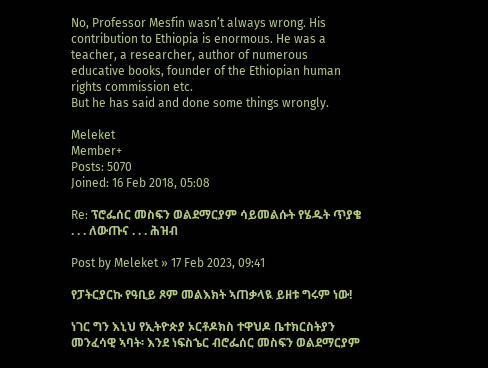No, Professor Mesfin wasn’t always wrong. His contribution to Ethiopia is enormous. He was a teacher, a researcher, author of numerous educative books, founder of the Ethiopian human rights commission etc.
But he has said and done some things wrongly.

Meleket
Member+
Posts: 5070
Joined: 16 Feb 2018, 05:08

Re: ፕሮፌሰር መስፍን ወልደማርያም ሳይመልሱት የሄዱት ጥያቄ . . . ለውጡና . . . ሕዝብ

Post by Meleket » 17 Feb 2023, 09:41

የፓትርያርኩ የዓቢይ ጾም መልእክት ኣጠቃላዪ ይዘቱ ግሩም ነው!

ነገር ግን እኒህ የኢትዮጵያ ኦርቶዶክስ ተዋህዶ ቤተክርስትያን መንፈሳዊ ኣባት፡ እንደ ነፍስኄር ብሮፌሰር መስፍን ወልደማርያም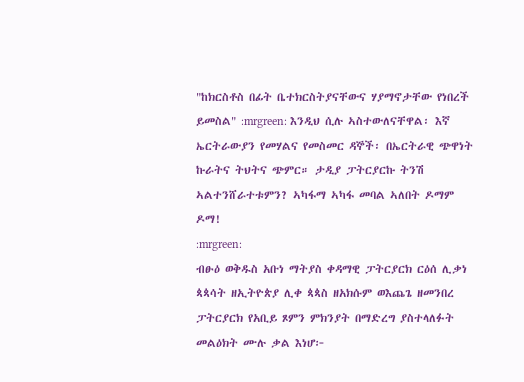"ከክርስቶስ በፊት ቤተክርስትያናቸውና ሃያማኖታቸው የነበረች ይመስል" :mrgreen: እንዲህ ሲሉ ኣስተውለናቸዋል፡ እኛ ኤርትራውያን የመሃልና የመስመር ዳኞች፡ በኤርትራዊ ጭዋነት ኩራትና ትህትና ጭምር። ታዲያ ፓትርያርኩ ትንሽ ኣልተንሸራተቱምን? ኣካፋማ ኣካፋ መባል ኣለበት ዶማም ዶማ!
:mrgreen:
ብፁዕ ወቅዱስ አቡነ ማትያስ ቀዳማዊ ፓትርያርክ ርዕሰ ሊቃነ ጳጳሳት ዘኢትዮጵያ ሊቀ ጳጳስ ዘአክሱም ወእጨጌ ዘመንበረ ፓትርያርክ የአቢይ ጾምን ምክንያት በማድረግ ያስተላለፉት መልዕክት ሙሉ ቃል እነሆ፦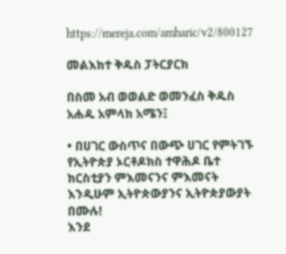https://mereja.com/amharic/v2/800127

መልእክተ ቅዱስ ፓትርያርክ

በስመ አብ ወወልድ ወመንፈስ ቅዱስ አሐዱ አምላክ አሜን፤

• በሀገር ውስጥና በውጭ ሀገር የምትገኙ የኢትዮጵያ ኦርቶዶክስ ተዋሕዶ ቤተ ክርስቲያን ምእመናንና ምእመናት እንዲሁም ኢትዮጵውያንና ኢትዮጵያውያት በሙሉ!
እንደ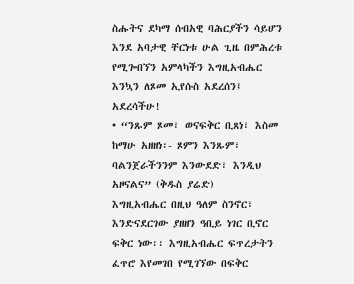ስሑትና ደካማ ሰብአዊ ባሕርያችን ሳይሆን እንደ አባታዊ ቸርነቱ ሁል ጊዜ በምሕረቱ የሚጐበኘን አምላካችን እግዚአብሔር እንኳን ለጾመ ኢየሱስ አደረሰን፤ አደረሳችሁ!
• “ንጹም ጾመ፣ ወናፍቅር ቢጸነ፣ እስመ ከማሁ አዘዘነ፡- ጾምን እንጹም፣ ባልንጀራችንንም እንውደድ፣ እንዲህ አዞናልና” (ቅዱስ ያሬድ)
እግዚአብሔር በዚህ ዓለም ስንኖር፣ እንድናደርገው ያዘዘን ዓቢይ ነገር ቢኖር ፍቅር ነው፡፡ እግዚአብሔር ፍጥረታትን ፈጥሮ እየመገበ የሚገኘው በፍቅር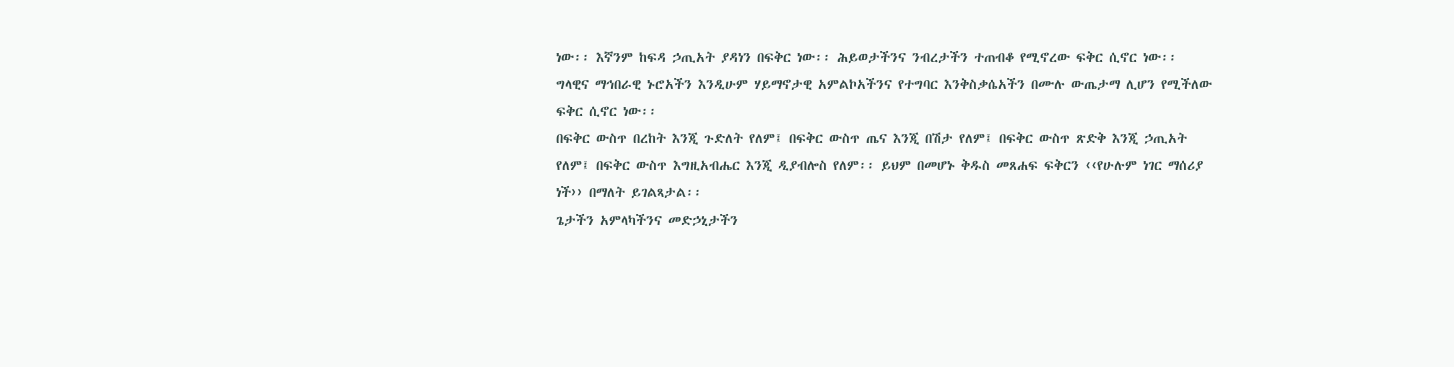ነው፡፡ እኛንም ከፍዳ ኃጢአት ያዳነን በፍቅር ነው፡፡ ሕይወታችንና ንብረታችን ተጠብቆ የሚኖረው ፍቅር ሲኖር ነው፡፡
ግላዊና ማኅበራዊ ኑሮአችን እንዲሁም ሃይማኖታዊ አምልኮአችንና የተግባር እንቅስቃሴአችን በሙሉ ውጤታማ ሊሆን የሚችለው ፍቅር ሲኖር ነው፡፡
በፍቅር ውስጥ በረከት እንጂ ጉድለት የለም፤ በፍቅር ውስጥ ጤና እንጂ በሽታ የለም፤ በፍቅር ውስጥ ጽድቅ እንጂ ኃጢአት የለም፤ በፍቅር ውስጥ እግዚአብሔር እንጂ ዲያብሎስ የለም፡፡ ይህም በመሆኑ ቅዱስ መጸሐፍ ፍቅርን ‹‹የሁሉም ነገር ማሰሪያ ነች›› በማለት ይገልጻታል፡፡
ጌታችን አምላካችንና መድኃኒታችን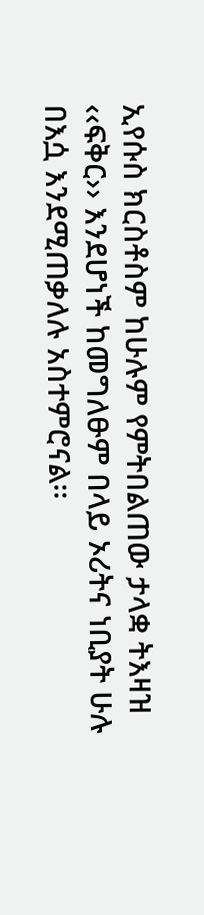ኢየሱስ ክርስቶስም ከሁሉም የምትበልጠው ታላቋ ትእዛዝ ‹‹ፍቅር›› እንደሆነች ከመግለፁም በላይ ኦሪትና ነቢያት ሁሉ በእሷ እንደሚጠቃለሉ አስተምሮናል፡፡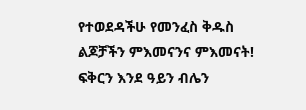የተወደዳችሁ የመንፈስ ቅዱስ ልጆቻችን ምእመናንና ምእመናት!
ፍቅርን እንደ ዓይን ብሌን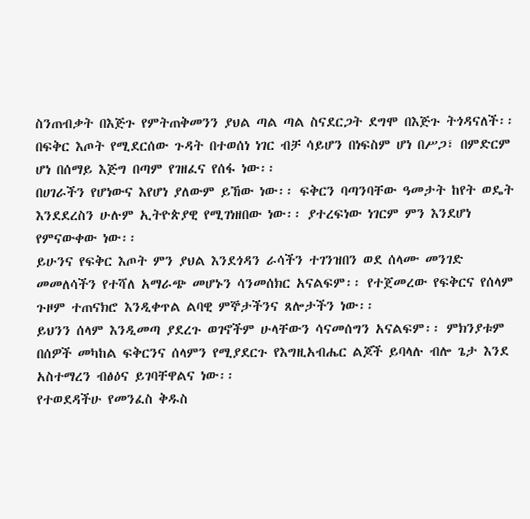ስንጠብቃት በእጅጉ የምትጠቅመንን ያህል ጣል ጣል ስናደርጋት ደግሞ በእጅጉ ትጎዳናለች፡፡ በፍቅር እጦት የሚደርሰው ጉዳት በተወሰነ ነገር ብቻ ሳይሆን በነፍስም ሆነ በሥጋ፣ በምድርም ሆነ በሰማይ እጅግ በጣም የገዘፈና የሰፋ ነው፡፡
በሀገራችን የሆነውና እየሆነ ያለውም ይኸው ነው፡፡ ፍቅርን ባጣንባቸው ዓመታት ከየት ወዴት እንደደረስን ሁሉም ኢትዮጵያዊ የሚገነዘበው ነው፡፡ ያተረፍነው ነገርም ምን እንደሆነ የምናውቀው ነው፡፡
ይሁንና የፍቅር እጦት ምን ያህል እንደጎዳን ራሳችን ተገንዝበን ወደ ሰላሙ መንገድ መመለሳችን የተሻለ አማራጭ መሆኑን ሳንመሰክር አናልፍም፡፡ የተጀመረው የፍቅርና የሰላም ጉዞም ተጠናክሮ እንዲቀጥል ልባዊ ምኞታችንና ጸሎታችን ነው፡፡
ይህንን ሰላም እንዲመጣ ያደረጉ ወገኖችም ሁላቸውን ሳናመሰግን አናልፍም፡፡ ምክንያቱም በሰዎች መካከል ፍቅርንና ሰላምን የሚያደርጉ የእግዚአብሔር ልጆች ይባላሉ ብሎ ጌታ እንደ አስተማረን ብፅዕና ይገባቸዋልና ነው፡፡
የተወደዳችሁ የመንፈስ ቅዱስ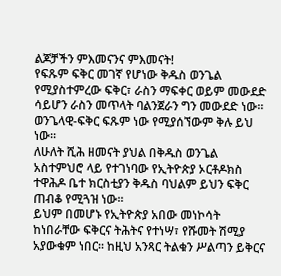ልጆቻችን ምእመናንና ምእመናት!
የፍጹም ፍቅር መገኛ የሆነው ቅዱስ ወንጌል የሚያስተምረው ፍቅር፣ ራስን ማፍቀር ወይም መውደድ ሳይሆን ራስን መጥላት ባልንጀራን ግን መውደድ ነው፡፡ ወንጌላዊ-ፍቅር ፍጹም ነው የሚያሰኘውም ቅሉ ይህ ነው፡፡
ለሁለት ሺሕ ዘመናት ያህል በቅዱስ ወንጌል አስተምህሮ ላይ የተገነባው የኢትዮጵያ ኦርቶዶክስ ተዋሕዶ ቤተ ክርስቲያን ቅዱስ ባህልም ይህን ፍቅር ጠብቆ የሚጓዝ ነው፡፡
ይህም በመሆኑ የኢትዮጵያ አበው መነኮሳት ከነበራቸው ፍቅርና ትሕትና የተነሣ፣ የሹመት ሽሚያ አያውቁም ነበር፡፡ ከዚህ አንጻር ትልቁን ሥልጣን ይቅርና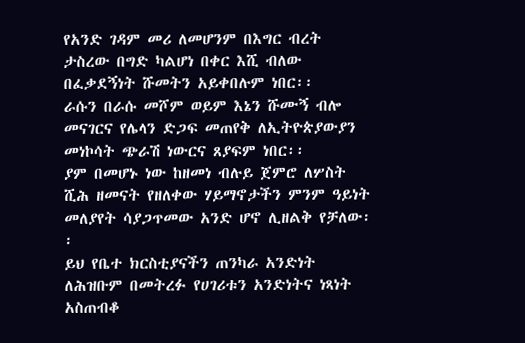የአንድ ገዳም መሪ ለመሆንም በእግር ብረት ታስረው በግድ ካልሆነ በቀር እሺ ብለው በፈቃደኝነት ሹመትን አይቀበሉም ነበር፡፡
ራሱን በራሱ መሾም ወይም እኔን ሹሙኝ ብሎ መናገርና የሌላን ድጋፍ መጠየቅ ለኢትዮጵያውያን መነኮሳት ጭራሽ ነውርና ጸያፍም ነበር፡፡
ያም በመሆኑ ነው ከዘመነ ብሉይ ጀምሮ ለሦስት ሺሕ ዘመናት የዘለቀው ሃይማኖታችን ምንም ዓይነት መለያየት ሳያጋጥመው አንድ ሆኖ ሊዘልቅ የቻለው፡፡
ይህ የቤተ ክርስቲያናችን ጠንካራ አንድነት ለሕዝቡም በመትረፉ የሀገሪቱን አንድነትና ነጻነት አስጠብቆ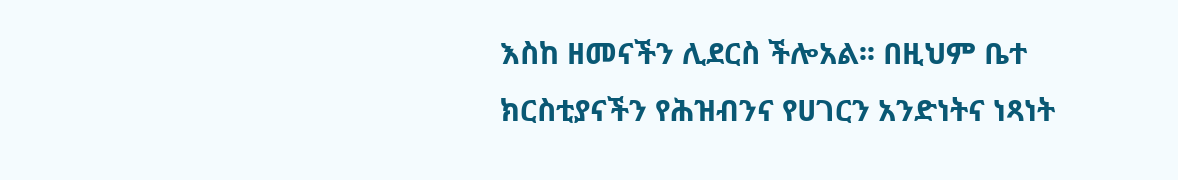እስከ ዘመናችን ሊደርስ ችሎአል፡፡ በዚህም ቤተ ክርስቲያናችን የሕዝብንና የሀገርን አንድነትና ነጻነት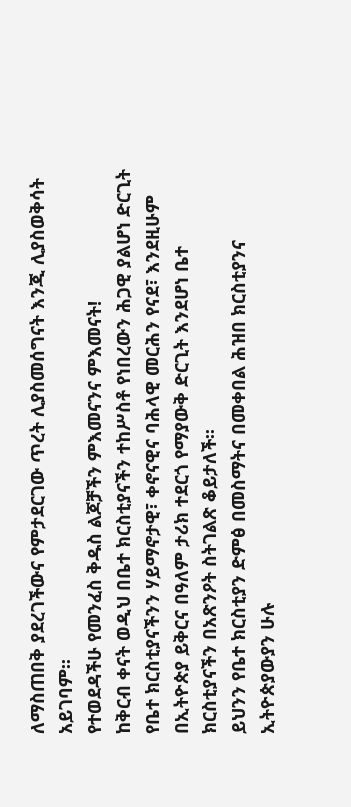ለማስጠበቅ ያደረገችውና የምታደርገው ጥረት ሊያስመሰግናት እንጂ ሊያስወቅሳት አይገባም፡፡
የተወደዳችሁ የመንፈስ ቅዱስ ልጆቻችን ምእመናንና ምእመናት!
ከቅርብ ቀናት ወዲህ በቤተ ክርስቲያናችን ተከሥስቶ የነበረውን ሕጋዊ ያልሆነ ድርጊት የቤተ ክርስቲያናችንን ሃይማኖታዊ፣ ቀኖናዊና ባሕላዊ መርሕን የናደ፣ እንደዚሁም በኢትዮጵያ ይቅርና በዓለም ታሪክ ተደርጎ የማያውቅ ድርጊት እንደሆነ ቤተ ክርስቲያናችን በአጽንዖት ስትገልጽ ቆይታለች፡፡
ይህንን የቤተ ክርስቲያን ድምፅ በመስማትና በመቀበል ሕዝበ ክርስቲያንና ኢትዮጵያውያን ሁሉ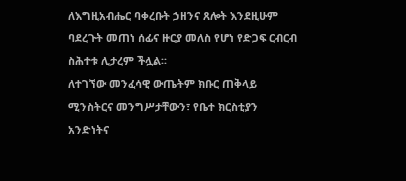ለእግዚአብሔር ባቀረቡት ኃዘንና ጸሎት እንደዚሁም ባደረጉት መጠነ ሰፊና ዙርያ መለስ የሆነ የድጋፍ ርብርብ ስሕተቱ ሊታረም ችሏል፡፡
ለተገኘው መንፈሳዊ ውጤትም ክቡር ጠቅላይ ሚንስትርና መንግሥታቸውን፣ የቤተ ክርስቲያን አንድነትና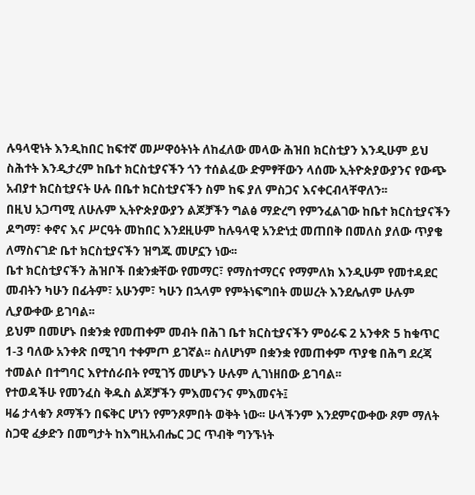ሉዓላዊነት እንዲከበር ከፍተኛ መሥዋዕትነት ለከፈለው መላው ሕዝበ ክርስቲያን እንዲሁም ይህ ስሕተት እንዲታረም ከቤተ ክርስቲያናችን ጎን ተሰልፈው ድምፃቸውን ላሰሙ ኢትዮጵያውያንና የውጭ አብያተ ክርስቲያናት ሁሉ በቤተ ክርስቲያናችን ስም ከፍ ያለ ምስጋና እናቀርብላቸዋለን፡፡
በዚህ አጋጣሚ ለሁሉም ኢትዮጵያውያን ልጆቻችን ግልፅ ማድረግ የምንፈልገው ከቤተ ክርስቲያናችን ዶግማ፣ ቀኖና እና ሥርዓት መከበር እንደዚሁም ከሉዓላዊ አንድነቷ መጠበቅ በመለስ ያለው ጥያቄ ለማስናገድ ቤተ ክርስቲያናችን ዝግጁ መሆኗን ነው፡፡
ቤተ ክርስቲያናችን ሕዝቦች በቋንቋቸው የመማር፣ የማስተማርና የማምለክ እንዲሁም የመተዳደር መብትን ካሁን በፊትም፣ አሁንም፣ ካሁን በኋላም የምትነፍግበት መሠረት እንደሌለም ሁሉም ሊያውቀው ይገባል፡፡
ይህም በመሆኑ በቋንቋ የመጠቀም መብት በሕገ ቤተ ክርስቲያናችን ምዕራፍ 2 አንቀጽ 5 ከቁጥር 1-3 ባለው አንቀጽ በሚገባ ተቀምጦ ይገኛል፡፡ ስለሆነም በቋንቋ የመጠቀም ጥያቄ በሕግ ደረጃ ተመልሶ በተግባር እየተሰራበት የሚገኝ መሆኑን ሁሉም ሊገነዘበው ይገባል፡፡
የተወዳችሁ የመንፈስ ቅዱስ ልጆቻችን ምእመናንና ምእመናት፤
ዛሬ ታላቁን ጾማችን በፍቅር ሆነን የምንጾምበት ወቅት ነው፡፡ ሁላችንም እንደምናውቀው ጾም ማለት ስጋዊ ፈቃድን በመግታት ከእግዚአብሔር ጋር ጥብቅ ግንኙነት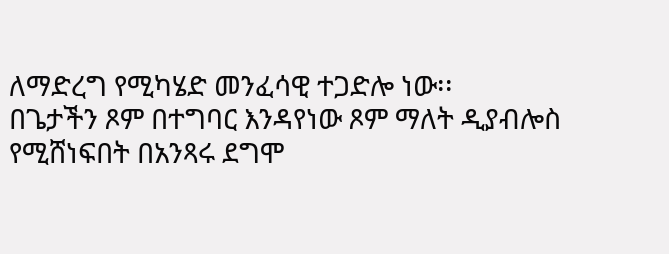ለማድረግ የሚካሄድ መንፈሳዊ ተጋድሎ ነው፡፡
በጌታችን ጾም በተግባር እንዳየነው ጾም ማለት ዲያብሎስ የሚሸነፍበት በአንጻሩ ደግሞ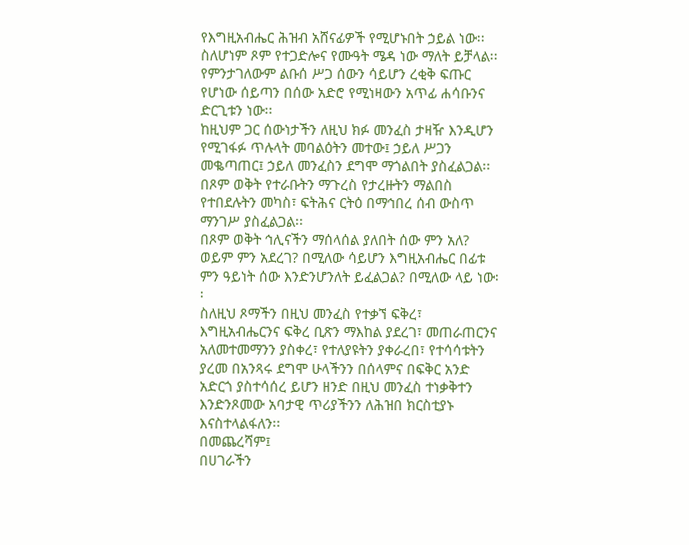የእግዚአብሔር ሕዝብ አሸናፊዎች የሚሆኑበት ኃይል ነው፡፡
ስለሆነም ጾም የተጋድሎና የሙዓት ሜዳ ነው ማለት ይቻላል፡፡ የምንታገለውም ልቡሰ ሥጋ ሰውን ሳይሆን ረቂቅ ፍጡር የሆነው ሰይጣን በሰው አድሮ የሚነዛውን አጥፊ ሐሳቡንና ድርጊቱን ነው፡፡
ከዚህም ጋር ሰውነታችን ለዚህ ክፉ መንፈስ ታዛዥ እንዲሆን የሚገፋፉ ጥሉላት መባልዕትን መተው፤ ኃይለ ሥጋን መቈጣጠር፤ ኃይለ መንፈስን ደግሞ ማጎልበት ያስፈልጋል፡፡ በጾም ወቅት የተራቡትን ማጉረስ የታረዙትን ማልበስ የተበደሉትን መካስ፣ ፍትሕና ርትዕ በማኅበረ ሰብ ውስጥ ማንገሥ ያስፈልጋል፡፡
በጾም ወቅት ኅሊናችን ማሰላሰል ያለበት ሰው ምን አለ? ወይም ምን አደረገ? በሚለው ሳይሆን እግዚአብሔር በፊቱ ምን ዓይነት ሰው እንድንሆንለት ይፈልጋል? በሚለው ላይ ነው፡፡
ስለዚህ ጾማችን በዚህ መንፈስ የተቃኘ ፍቅረ፣ እግዚአብሔርንና ፍቅረ ቢጽን ማእከል ያደረገ፣ መጠራጠርንና አለመተመማንን ያስቀረ፣ የተለያዩትን ያቀራረበ፣ የተሳሳቱትን ያረመ በአንጻሩ ደግሞ ሁላችንን በሰላምና በፍቅር አንድ አድርጎ ያስተሳሰረ ይሆን ዘንድ በዚህ መንፈስ ተነቃቅተን እንድንጾመው አባታዊ ጥሪያችንን ለሕዝበ ክርስቲያኑ እናስተላልፋለን፡፡
በመጨረሻም፤
በሀገራችን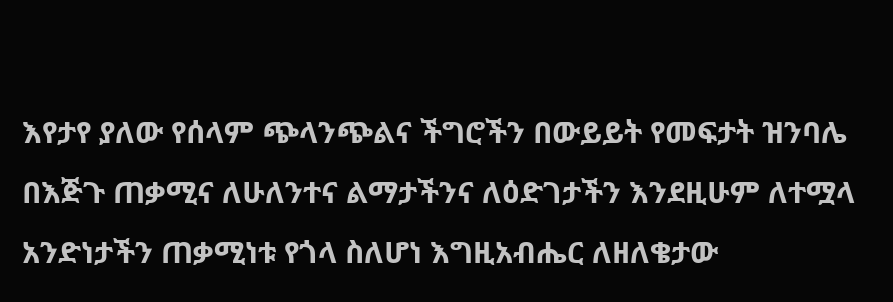እየታየ ያለው የሰላም ጭላንጭልና ችግሮችን በውይይት የመፍታት ዝንባሌ በእጅጉ ጠቃሚና ለሁለንተና ልማታችንና ለዕድገታችን እንደዚሁም ለተሟላ አንድነታችን ጠቃሚነቱ የጎላ ስለሆነ እግዚአብሔር ለዘለቄታው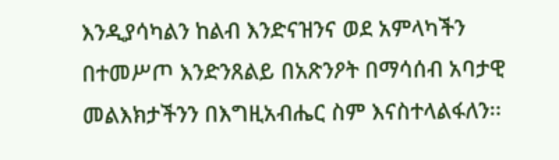እንዲያሳካልን ከልብ እንድናዝንና ወደ አምላካችን በተመሥጦ እንድንጸልይ በአጽንዖት በማሳሰብ አባታዊ መልእክታችንን በእግዚአብሔር ስም እናስተላልፋለን፡፡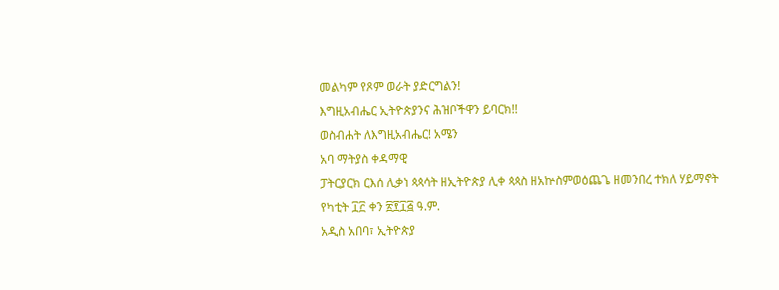መልካም የጾም ወራት ያድርግልን!
እግዚአብሔር ኢትዮጵያንና ሕዝቦችዋን ይባርክ!!
ወስብሐት ለእግዚአብሔር! አሜን
አባ ማትያስ ቀዳማዊ
ፓትርያርክ ርእሰ ሊቃነ ጳጳሳት ዘኢትዮጵያ ሊቀ ጳጳስ ዘአኵስምወዕጨጌ ዘመንበረ ተክለ ሃይማኖት
የካቲት ፲፫ ቀን ፳፻፲፭ ዓ.ም.
አዲስ አበባ፣ ኢትዮጵያ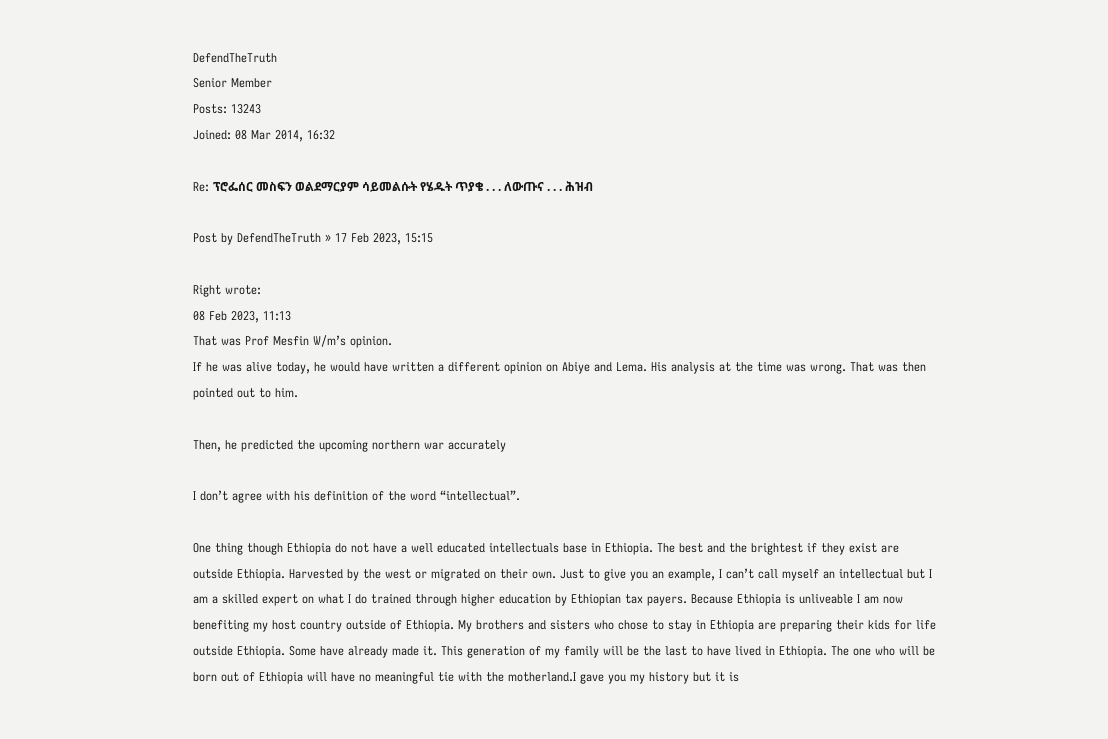DefendTheTruth
Senior Member
Posts: 13243
Joined: 08 Mar 2014, 16:32

Re: ፕሮፌሰር መስፍን ወልደማርያም ሳይመልሱት የሄዱት ጥያቄ . . . ለውጡና . . . ሕዝብ

Post by DefendTheTruth » 17 Feb 2023, 15:15

Right wrote:
08 Feb 2023, 11:13
That was Prof Mesfin W/m’s opinion.
If he was alive today, he would have written a different opinion on Abiye and Lema. His analysis at the time was wrong. That was then pointed out to him.

Then, he predicted the upcoming northern war accurately

I don’t agree with his definition of the word “intellectual”.

One thing though Ethiopia do not have a well educated intellectuals base in Ethiopia. The best and the brightest if they exist are outside Ethiopia. Harvested by the west or migrated on their own. Just to give you an example, I can’t call myself an intellectual but I am a skilled expert on what I do trained through higher education by Ethiopian tax payers. Because Ethiopia is unliveable I am now benefiting my host country outside of Ethiopia. My brothers and sisters who chose to stay in Ethiopia are preparing their kids for life outside Ethiopia. Some have already made it. This generation of my family will be the last to have lived in Ethiopia. The one who will be born out of Ethiopia will have no meaningful tie with the motherland.I gave you my history but it is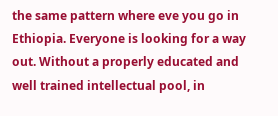the same pattern where eve you go in Ethiopia. Everyone is looking for a way out. Without a properly educated and well trained intellectual pool, in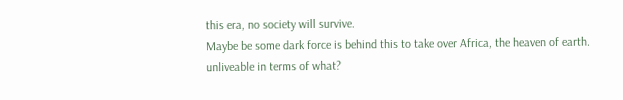this era, no society will survive.
Maybe be some dark force is behind this to take over Africa, the heaven of earth.
unliveable in terms of what?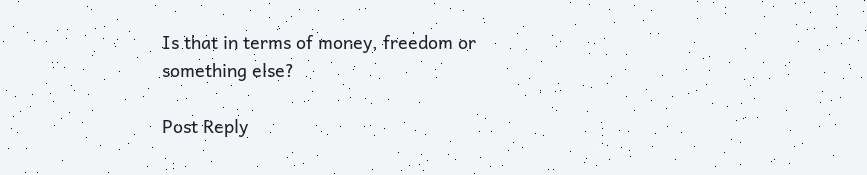Is that in terms of money, freedom or something else?

Post Reply